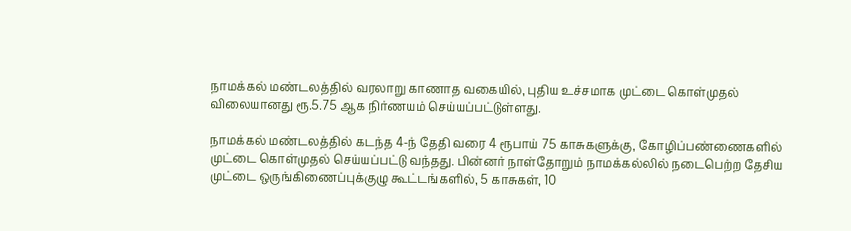நாமக்கல் மண்டலத்தில் வரலாறு காணாத வகையில், புதிய உச்சமாக முட்டை கொள்முதல் விலையானது ரூ.5.75 ஆக நிர்ணயம் செய்யப்பட்டுள்ளது.

நாமக்கல் மண்டலத்தில் கடந்த 4-ந் தேதி வரை 4 ரூபாய் 75 காசுகளுக்கு, கோழிப்பண்ணைகளில் முட்டை கொள்முதல் செய்யப்பட்டு வந்தது. பின்னர் நாள்தோறும் நாமக்கல்லில் நடைபெற்ற தேசிய முட்டை ஒருங்கிணைப்புக்குழு கூட்டங்களில், 5 காசுகள், 10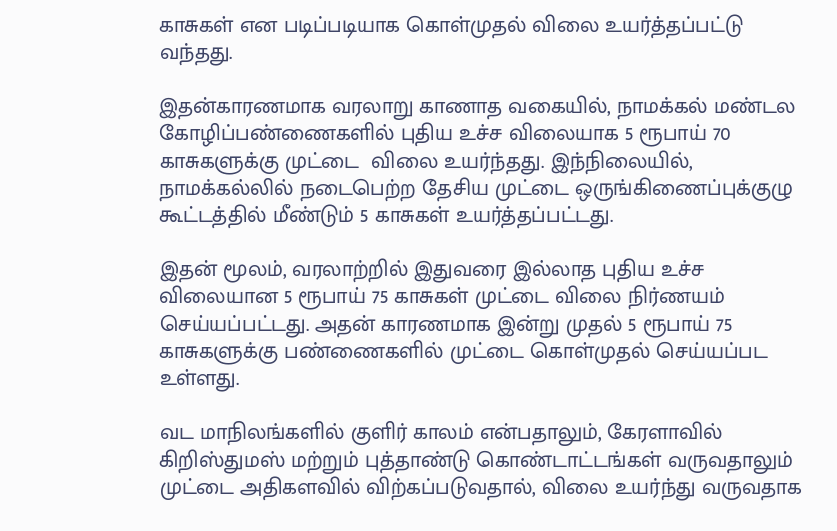காசுகள் என படிப்படியாக கொள்முதல் விலை உயர்த்தப்பட்டு வந்த‌து.

இதன்காரணமாக வரலாறு காணாத வகையில், நாமக்கல் மண்டல கோழிப்பண்ணைகளில் புதிய உச்ச விலையாக 5 ரூபாய் 70 காசுகளுக்கு முட்டை  விலை உயர்ந்த‌து. இந்நிலையில், நாமக்கல்லில் நடைபெற்ற தேசிய முட்டை ஒருங்கிணைப்புக்குழு கூட்டத்தில் மீண்டும் 5 காசுகள் உயர்த்தப்பட்டது.

இதன் மூலம், வரலாற்றில் இதுவரை இல்லாத புதிய உச்ச விலையான 5 ரூபாய் 75 காசுகள் முட்டை விலை நிர்ணயம் செய்யப்பட்டது. அதன் காரணமாக இன்று முதல் 5 ரூபாய் 75 காசுகளுக்கு பண்ணைகளில் முட்டை கொள்முதல் செய்யப்பட உள்ளது.

வட மாநிலங்களில் குளிர் காலம் என்பதாலும், கேரளாவில் கிறிஸ்துமஸ் மற்றும் புத்தாண்டு கொண்டாட்டங்கள் வருவதாலும் முட்டை அதிகளவில் விற்கப்படுவதால், விலை உயர்ந்து வருவதாக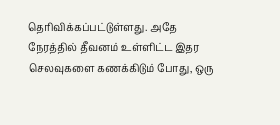தெரிவிக்கப்பட்டுள்ளது. அதே நேரத்தில் தீவனம் உள்ளிட்ட இதர செலவுகளை கணக்கிடும் போது, ஒரு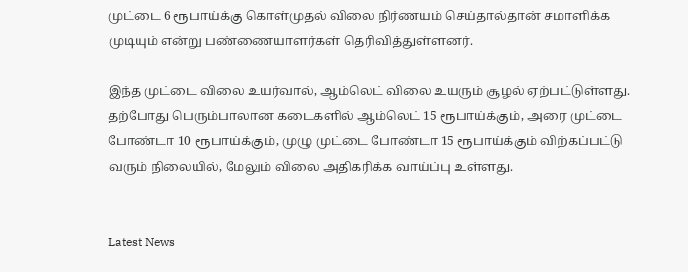முட்டை 6 ரூபாய்க்கு கொள்முதல் விலை நிர்ணயம் செய்தால்தான் சமாளிக்க முடியும் என்று பண்ணையாளர்கள் தெரிவித்துள்ளனர்.

இந்த முட்டை விலை உயர்வால், ஆம்லெட் விலை உயரும் சூழல் ஏற்பட்டுள்ளது. தற்போது பெரும்பாலான கடைகளில் ஆம்லெட் 15 ரூபாய்க்கும், அரை முட்டை போண்டா 10 ரூபாய்க்கும், முழு முட்டை போண்டா 15 ரூபாய்க்கும் விற்கப்பட்டு வரும் நிலையில், மேலும் விலை அதிகரிக்க வாய்ப்பு உள்ளது.


Latest News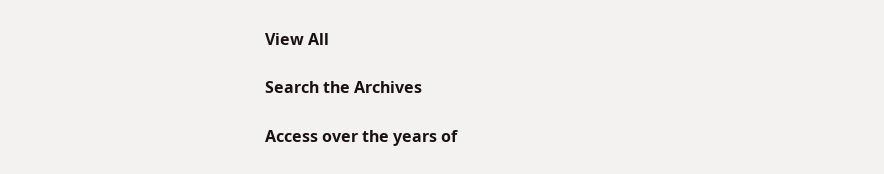View All

Search the Archives

Access over the years of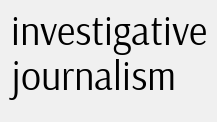investigative journalism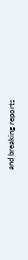and breaking reports